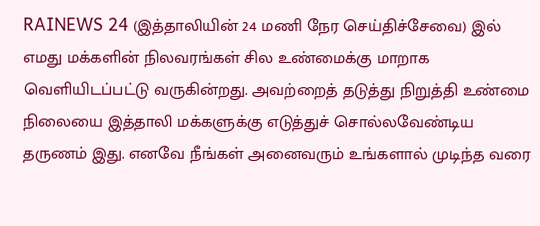RAINEWS 24 (இத்தாலியின் 24 மணி நேர செய்திச்சேவை) இல் எமது மக்களின் நிலவரங்கள் சில உண்மைக்கு மாறாக வெளியிடப்பட்டு வருகின்றது. அவற்றைத் தடுத்து நிறுத்தி உண்மை நிலையை இத்தாலி மக்களுக்கு எடுத்துச் சொல்லவேண்டிய தருணம் இது. எனவே நீங்கள் அனைவரும் உங்களால் முடிந்த வரை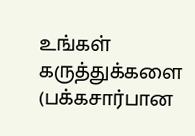உங்கள் கருத்துக்களை (பக்கசார்பான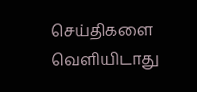செய்திகளை வெளியிடாது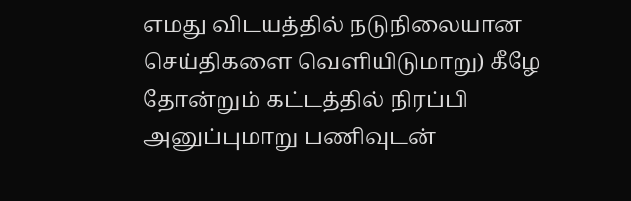எமது விடயத்தில் நடுநிலையான செய்திகளை வெளியிடுமாறு) கீழே தோன்றும் கட்டத்தில் நிரப்பி அனுப்புமாறு பணிவுடன்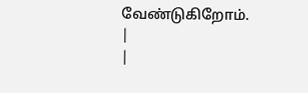வேண்டுகிறோம்.
|
|